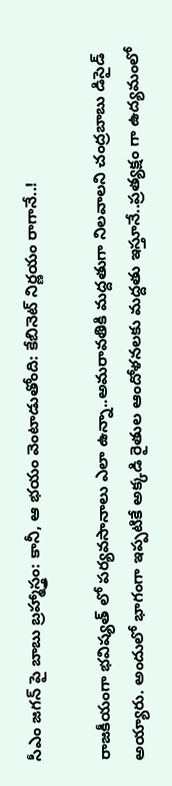సీఎం జగన్ పై బాబు బ్రహ్మాస్త్రం: కానీ, ఆ భయం వెంటాడుతోంది: కేబినెట్ నిర్ణయం రాగానే..!

రాజకీయంగా భవిష్యత్ లో పర్యవసానాలు ఎలా ఉన్నా..అమరావతికి మద్దతుగా నిలవాలని చంద్రబాబు డిసైడ్ అయ్యారు. అందులో భాగంగా ఇప్పటికే అక్కడి రైతుల ఆందోళనలకు మద్దతు ఇస్తూనే..ప్రత్యక్షం గా ఉద్యమంలో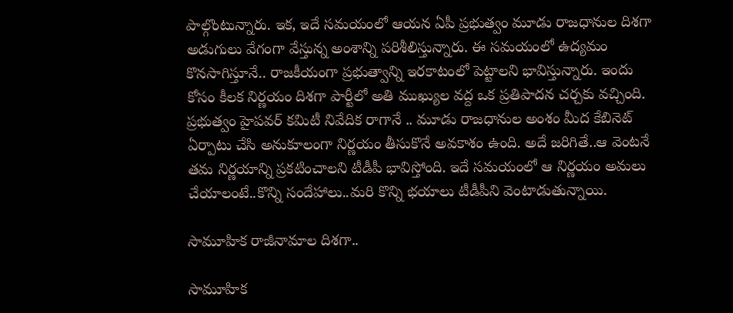పాల్గొంటున్నారు. ఇక, ఇదే సమయంలో ఆయన ఏపీ ప్రభుత్వం మూడు రాజధానుల దిశగా అడుగులు వేగంగా వేస్తున్న అంశాన్ని పరిశీలిస్తున్నారు. ఈ సమయంలో ఉద్యమం కొనసాగిస్తూనే.. రాజకీయంగా ప్రభుత్వాన్ని ఇరకాటంలో పెట్టాలని భావిస్తున్నారు. ఇందు కోసం కీలక నిర్ణయం దిశగా పార్టీలో అతి ముఖ్యుల వద్ద ఒక ప్రతిపాదన చర్చకు వచ్చింది. ప్రభుత్వం హైపవర్ కమిటీ నివేదిక రాగానే .. మూడు రాజధానుల అంశం మీద కేబినెట్ ఏర్పాటు చేసి అనుకూలంగా నిర్ణయం తీసుకొనే అవకాశం ఉంది. అదే జరిగితే..ఆ వెంటనే తమ నిర్ణయాన్ని ప్రకటించాలని టీడీపీ భావిస్తోంది. ఇదే సమయంలో ఆ నిర్ణయం అమలు చేయాలంటే..కొన్ని సందేహాలు..మరి కొన్ని భయాలు టీడీపీని వెంటాడుతున్నాయి.

సామూహిక రాజీనామాల దిశగా..

సామూహిక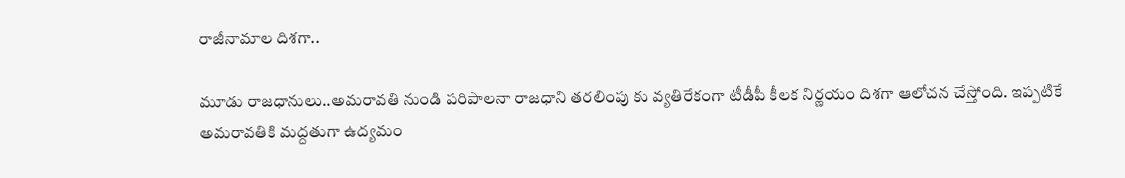రాజీనామాల దిశగా..

మూడు రాజధానులు..అమరావతి నుండి పరిపాలనా రాజధాని తరలింపు కు వ్యతిరేకంగా టీడీపీ కీలక నిర్ణయం దిశగా ఆలోచన చేస్తోంది. ఇప్పటికే అమరావతికి మద్దతుగా ఉద్యమం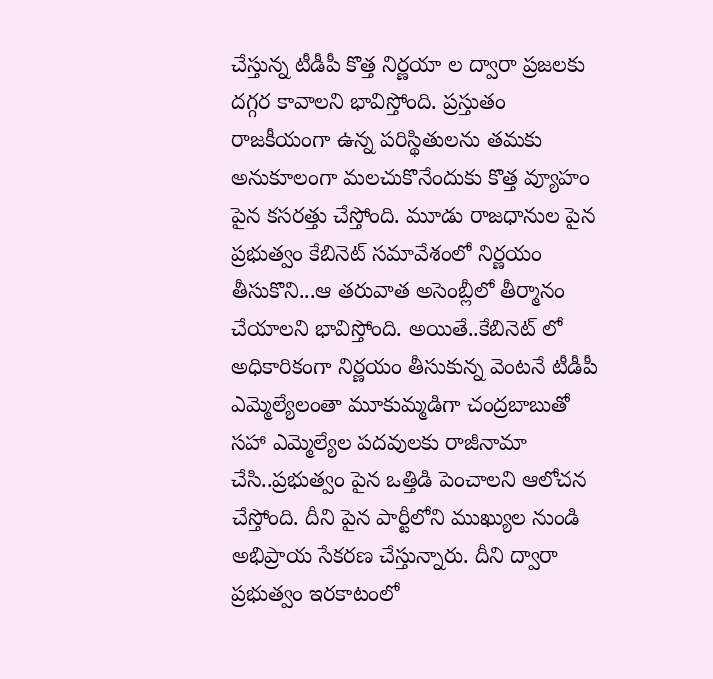చేస్తున్న టీడీపీ కొత్త నిర్ణయా ల ద్వారా ప్రజలకు దగ్గర కావాలని భావిస్తోంది. ప్రస్తుతం రాజకీయంగా ఉన్న పరిస్థితులను తమకు అనుకూలంగా మలచుకొనేందుకు కొత్త వ్యూహం పైన కసరత్తు చేస్తోంది. మూడు రాజధానుల పైన ప్రభుత్వం కేబినెట్ సమావేశంలో నిర్ణయం తీసుకొని...ఆ తరువాత అసెంబ్లీలో తీర్మానం చేయాలని భావిస్తోంది. అయితే..కేబినెట్ లో అధికారికంగా నిర్ణయం తీసుకున్న వెంటనే టీడీపీ ఎమ్మెల్యేలంతా మూకుమ్మడిగా చంద్రబాబుతో సహా ఎమ్మెల్యేల పదవులకు రాజీనామా చేసి..ప్రభుత్వం పైన ఒత్తిడి పెంచాలని ఆలోచన చేస్తోంది. దీని పైన పార్టీలోని ముఖ్యుల నుండి అభిప్రాయ సేకరణ చేస్తున్నారు. దీని ద్వారా ప్రభుత్వం ఇరకాటంలో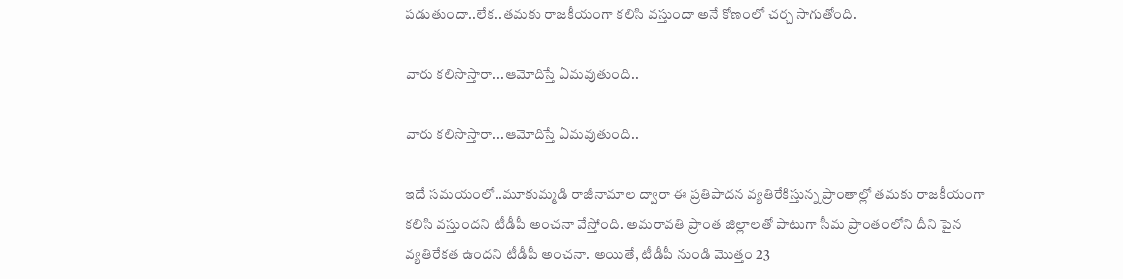పడుతుందా..లేక..తమకు రాజకీయంగా కలిసి వస్తుందా అనే కోణంలో చర్చ సాగుతోంది.

వారు కలిసొస్తారా...ఆమోదిస్తే ఏమవుతుంది..

వారు కలిసొస్తారా...ఆమోదిస్తే ఏమవుతుంది..

ఇదే సమయంలో..మూకుమ్మడి రాజీనామాల ద్వారా ఈ ప్రతిపాదన వ్యతిరేకిస్తున్న ప్రాంతాల్లో తమకు రాజకీయంగా కలిసి వస్తుందని టీడీపీ అంచనా వేస్తోంది. అమరావతి ప్రాంత జిల్లాలతో పాటుగా సీమ ప్రాంతంలోని దీని పైన వ్యతిరేకత ఉందని టీడీపీ అంచనా. అయితే, టీడీపీ నుండి మొత్తం 23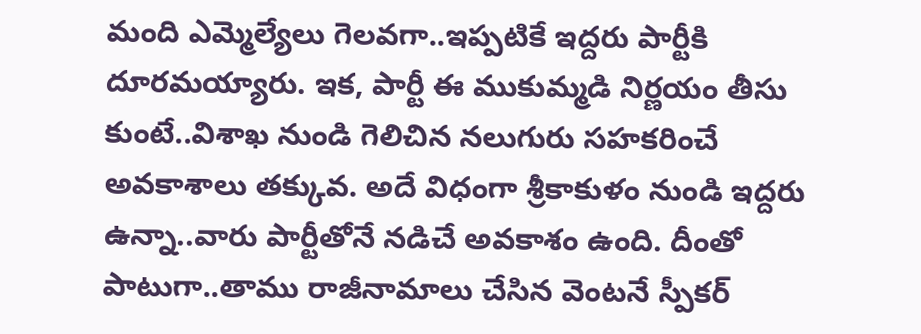మంది ఎమ్మెల్యేలు గెలవగా..ఇప్పటికే ఇద్దరు పార్టీకి దూరమయ్యారు. ఇక, పార్టీ ఈ ముకుమ్మడి నిర్ణయం తీసు కుంటే..విశాఖ నుండి గెలిచిన నలుగురు సహకరించే అవకాశాలు తక్కువ. అదే విధంగా శ్రీకాకుళం నుండి ఇద్దరు ఉన్నా..వారు పార్టీతోనే నడిచే అవకాశం ఉంది. దీంతో పాటుగా..తాము రాజీనామాలు చేసిన వెంటనే స్పీకర్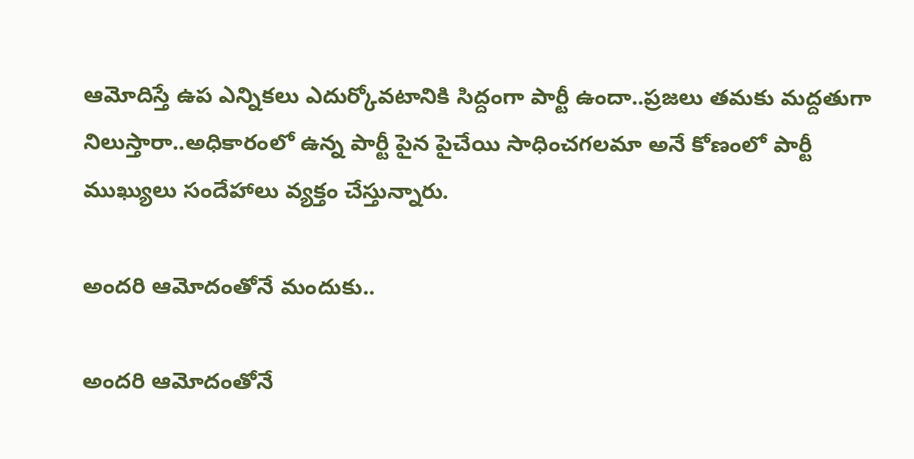ఆమోదిస్తే ఉప ఎన్నికలు ఎదుర్కోవటానికి సిద్దంగా పార్టీ ఉందా..ప్రజలు తమకు మద్దతుగా నిలుస్తారా..అధికారంలో ఉన్న పార్టీ పైన పైచేయి సాధించగలమా అనే కోణంలో పార్టీ ముఖ్యులు సందేహాలు వ్యక్తం చేస్తున్నారు.

అందరి ఆమోదంతోనే మందుకు..

అందరి ఆమోదంతోనే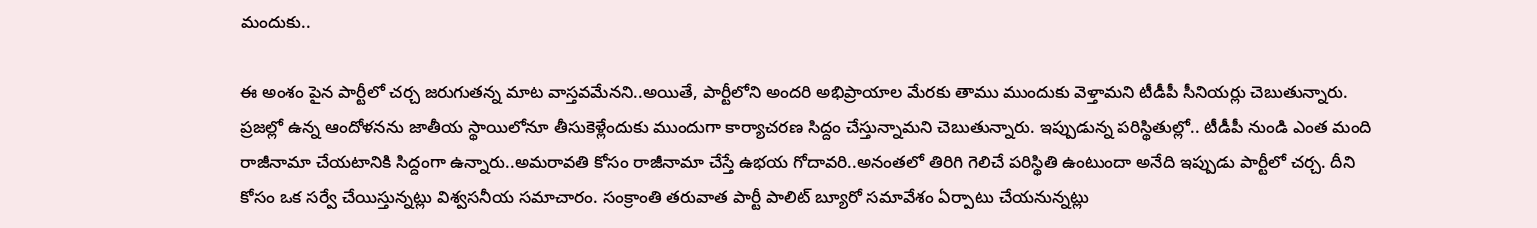మందుకు..

ఈ అంశం పైన పార్టీలో చర్చ జరుగుతన్న మాట వాస్తవమేనని..అయితే, పార్టీలోని అందరి అభిప్రాయాల మేరకు తాము ముందుకు వెళ్తామని టీడీపీ సీనియర్లు చెబుతున్నారు. ప్రజల్లో ఉన్న ఆందోళనను జాతీయ స్థాయిలోనూ తీసుకెళ్లేందుకు ముందుగా కార్యాచరణ సిద్దం చేస్తున్నామని చెబుతున్నారు. ఇప్పుడున్న పరిస్థితుల్లో.. టీడీపీ నుండి ఎంత మంది రాజీనామా చేయటానికి సిద్దంగా ఉన్నారు..అమరావతి కోసం రాజీనామా చేస్తే ఉభయ గోదావరి..అనంతలో తిరిగి గెలిచే పరిస్థితి ఉంటుందా అనేది ఇప్పుడు పార్టీలో చర్చ. దీని కోసం ఒక సర్వే చేయిస్తున్నట్లు విశ్వసనీయ సమాచారం. సంక్రాంతి తరువాత పార్టీ పాలిట్ బ్యూరో సమావేశం ఏర్పాటు చేయనున్నట్లు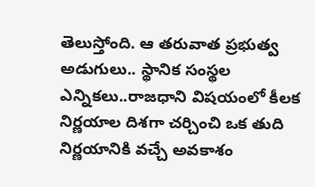తెలుస్తోంది. ఆ తరువాత ప్రభుత్వ అడుగులు.. స్థానిక సంస్థల ఎన్నికలు..రాజధాని విషయంలో కీలక నిర్ణయాల దిశగా చర్చించి ఒక తుది నిర్ణయానికి వచ్చే అవకాశం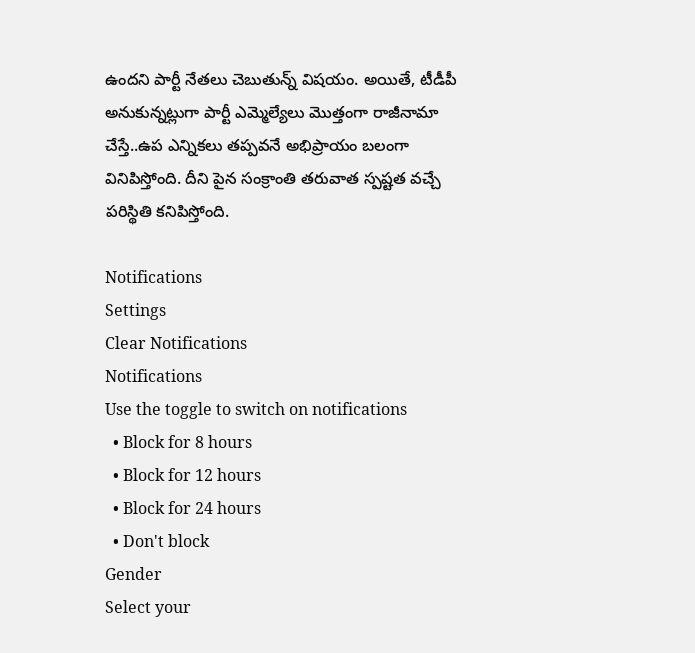ఉందని పార్టీ నేతలు చెబుతున్న్ విషయం. అయితే, టీడీపీ అనుకున్నట్లుగా పార్టీ ఎమ్మెల్యేలు మొత్తంగా రాజీనామా చేస్తే..ఉప ఎన్నికలు తప్పవనే అభిప్రాయం బలంగా వినిపిస్తోంది. దీని పైన సంక్రాంతి తరువాత స్పష్టత వచ్చే పరిస్థితి కనిపిస్తోంది.

Notifications
Settings
Clear Notifications
Notifications
Use the toggle to switch on notifications
  • Block for 8 hours
  • Block for 12 hours
  • Block for 24 hours
  • Don't block
Gender
Select your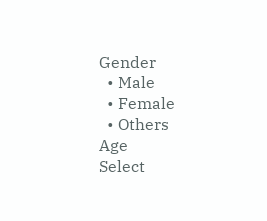Gender
  • Male
  • Female
  • Others
Age
Select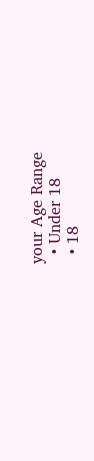your Age Range
  • Under 18
  • 18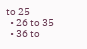to 25
  • 26 to 35
  • 36 to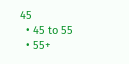45
  • 45 to 55
  • 55+